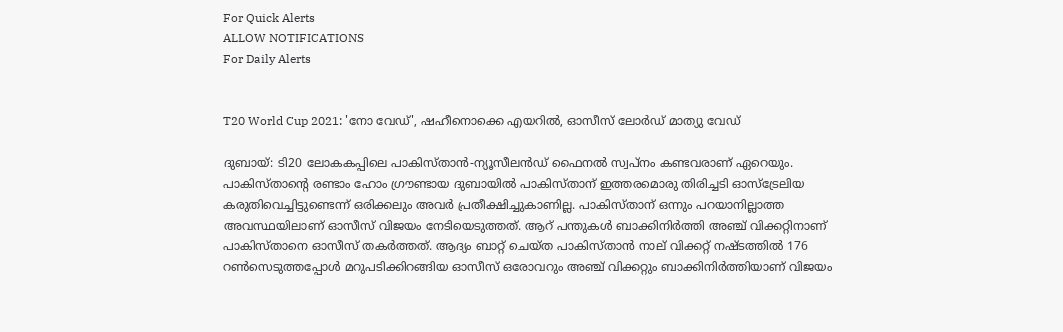For Quick Alerts
ALLOW NOTIFICATIONS
For Daily Alerts


T20 World Cup 2021: 'നോ വേഡ്', ഷഹീനൊക്കെ എയറില്‍, ഓസീസ് ലോര്‍ഡ് മാത്യു വേഡ്

ദുബായ്: ടി20 ലോകകപ്പിലെ പാകിസ്താന്‍-ന്യൂസീലന്‍ഡ് ഫൈനല്‍ സ്വപ്‌നം കണ്ടവരാണ് ഏറെയും. പാകിസ്താന്റെ രണ്ടാം ഹോം ഗ്രൗണ്ടായ ദുബായില്‍ പാകിസ്താന് ഇത്തരമൊരു തിരിച്ചടി ഓസ്‌ട്രേലിയ കരുതിവെച്ചിട്ടുണ്ടെന്ന് ഒരിക്കലും അവര്‍ പ്രതീക്ഷിച്ചുകാണില്ല. പാകിസ്താന് ഒന്നും പറയാനില്ലാത്ത അവസ്ഥയിലാണ് ഓസീസ് വിജയം നേടിയെടുത്തത്. ആറ് പന്തുകള്‍ ബാക്കിനിര്‍ത്തി അഞ്ച് വിക്കറ്റിനാണ് പാകിസ്താനെ ഓസീസ് തകര്‍ത്തത്. ആദ്യം ബാറ്റ് ചെയ്ത പാകിസ്താന്‍ നാല് വിക്കറ്റ് നഷ്ടത്തില്‍ 176 റണ്‍സെടുത്തപ്പോള്‍ മറുപടിക്കിറങ്ങിയ ഓസീസ് ഒരോവറും അഞ്ച് വിക്കറ്റും ബാക്കിനിര്‍ത്തിയാണ് വിജയം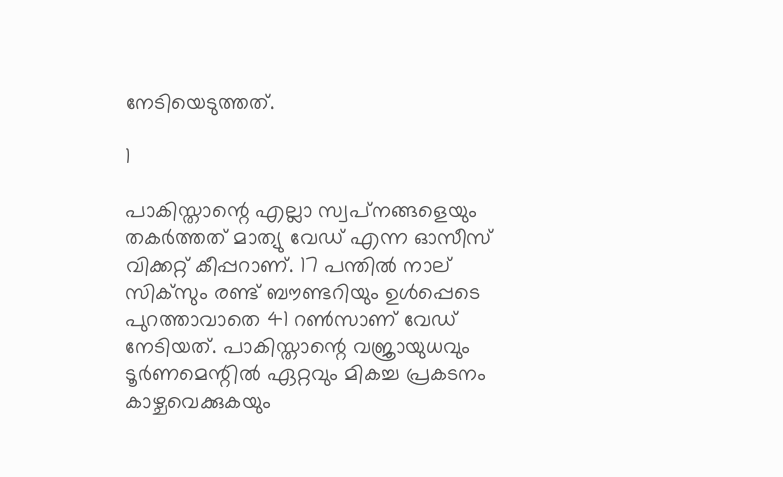നേടിയെടുത്തത്.

1

പാകിസ്താന്റെ എല്ലാ സ്വപ്‌നങ്ങളെയും തകര്‍ത്തത് മാത്യു വേഡ് എന്ന ഓസീസ് വിക്കറ്റ് കീപ്പറാണ്. 17 പന്തില്‍ നാല് സിക്‌സും രണ്ട് ബൗണ്ടറിയും ഉള്‍പ്പെടെ പുറത്താവാതെ 41 റണ്‍സാണ് വേഡ് നേടിയത്. പാകിസ്താന്റെ വജ്രായുധവും ടൂര്‍ണമെന്റില്‍ ഏറ്റവും മികച്ച പ്രകടനം കാഴ്ചവെക്കുകയും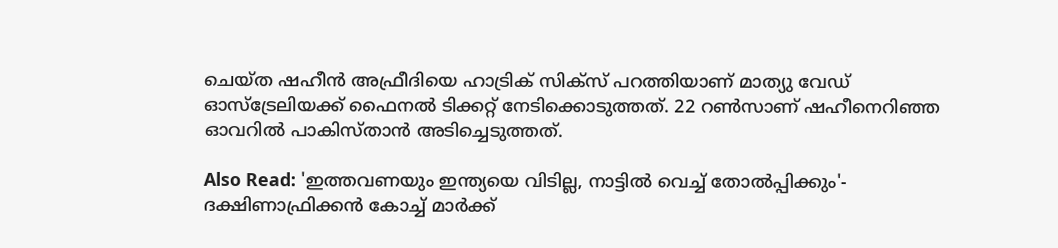ചെയ്ത ഷഹീന്‍ അഫ്രീദിയെ ഹാട്രിക് സിക്‌സ് പറത്തിയാണ് മാത്യു വേഡ് ഓസ്‌ട്രേലിയക്ക് ഫൈനല്‍ ടിക്കറ്റ് നേടിക്കൊടുത്തത്. 22 റണ്‍സാണ് ഷഹീനെറിഞ്ഞ ഓവറില്‍ പാകിസ്താന്‍ അടിച്ചെടുത്തത്.

Also Read: 'ഇത്തവണയും ഇന്ത്യയെ വിടില്ല, നാട്ടില്‍ വെച്ച് തോല്‍പ്പിക്കും'- ദക്ഷിണാഫ്രിക്കന്‍ കോച്ച് മാര്‍ക്ക്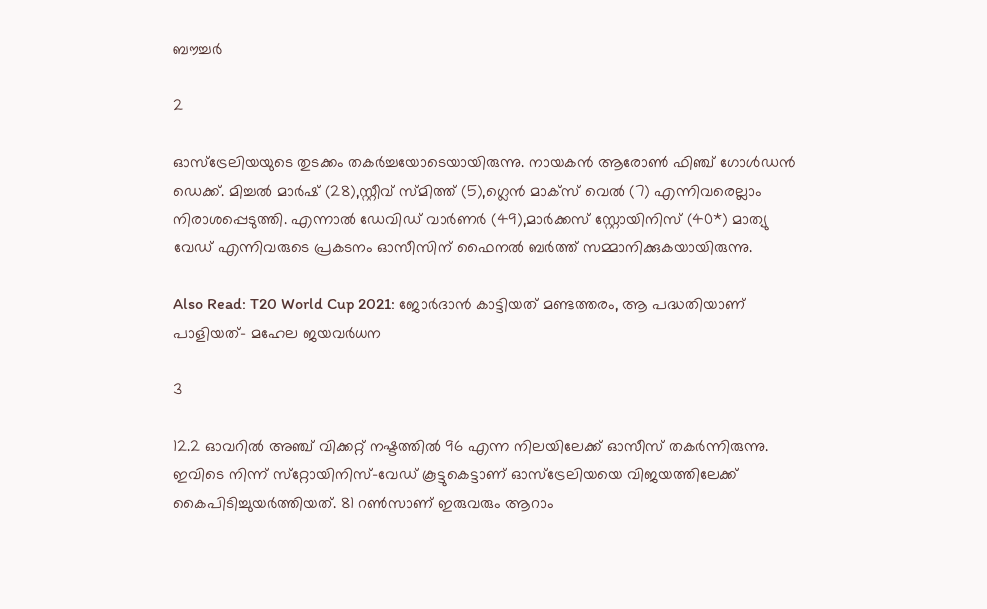ബൗച്ചര്‍

2

ഓസ്‌ട്രേലിയയുടെ തുടക്കം തകര്‍ച്ചയോടെയായിരുന്നു. നായകന്‍ ആരോണ്‍ ഫിഞ്ച് ഗോള്‍ഡന്‍ ഡെക്ക്. മിച്ചല്‍ മാര്‍ഷ് (28),സ്റ്റീവ് സ്മിത്ത് (5),ഗ്ലെന്‍ മാക്‌സ് വെല്‍ (7) എന്നിവരെല്ലാം നിരാശപ്പെടുത്തി. എന്നാല്‍ ഡേവിഡ് വാര്‍ണര്‍ (49),മാര്‍ക്കസ് സ്റ്റോയിനിസ് (40*) മാത്യു വേഡ് എന്നിവരുടെ പ്രകടനം ഓസീസിന് ഫൈനല്‍ ബര്‍ത്ത് സമ്മാനിക്കുകയായിരുന്നു.

Also Read: T20 World Cup 2021: ജോര്‍ദാന്‍ കാട്ടിയത് മണ്ടത്തരം, ആ പദ്ധതിയാണ് പാളിയത്- മഹേല ജയവര്‍ധന

3

12.2 ഓവറില്‍ അഞ്ച് വിക്കറ്റ് നഷ്ടത്തില്‍ 96 എന്ന നിലയിലേക്ക് ഓസീസ് തകര്‍ന്നിരുന്നു. ഇവിടെ നിന്ന് സ്‌റ്റോയിനിസ്-വേഡ് കൂട്ടുകെട്ടാണ് ഓസ്‌ട്രേലിയയെ വിജയത്തിലേക്ക് കൈപിടിച്ചുയര്‍ത്തിയത്. 81 റണ്‍സാണ് ഇരുവരും ആറാം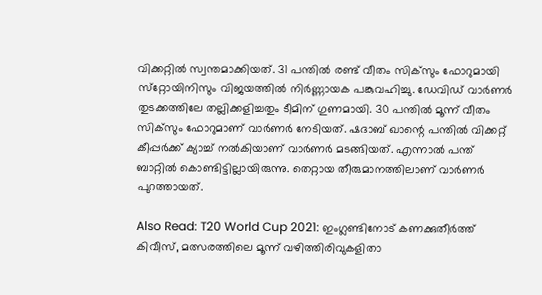വിക്കറ്റില്‍ സ്വന്തമാക്കിയത്. 31 പന്തില്‍ രണ്ട് വീതം സിക്‌സും ഫോറുമായി സ്‌റ്റോയിനിസും വിജയത്തില്‍ നിര്‍ണ്ണായക പങ്കുവഹിച്ചു. ഡേവിഡ് വാര്‍ണര്‍ തുടക്കത്തിലേ തല്ലിക്കളിച്ചതും ടീമിന് ഗുണമായി. 30 പന്തില്‍ മൂന്ന് വീതം സിക്‌സും ഫോറുമാണ് വാര്‍ണര്‍ നേടിയത്. ഷദാബ് ഖാന്റെ പന്തില്‍ വിക്കറ്റ് കീപ്പര്‍ക്ക് ക്യാച്ച് നല്‍കിയാണ് വാര്‍ണര്‍ മടങ്ങിയത്. എന്നാല്‍ പന്ത് ബാറ്റില്‍ കൊണ്ടിട്ടില്ലായിരുന്നു. തെറ്റായ തീരുമാനത്തിലാണ് വാര്‍ണര്‍ പുറത്തായത്.

Also Read: T20 World Cup 2021: ഇംഗ്ലണ്ടിനോട് കണക്കുതീര്‍ത്ത് കിവീസ്, മത്സരത്തിലെ മൂന്ന് വഴിത്തിരിവുകളിതാ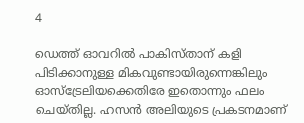4

ഡെത്ത് ഓവറില്‍ പാകിസ്താന് കളി പിടിക്കാനുള്ള മികവുണ്ടായിരുന്നെങ്കിലും ഓസ്‌ട്രേലിയക്കെതിരേ ഇതൊന്നും ഫലം ചെയ്തില്ല. ഹസന്‍ അലിയുടെ പ്രകടനമാണ്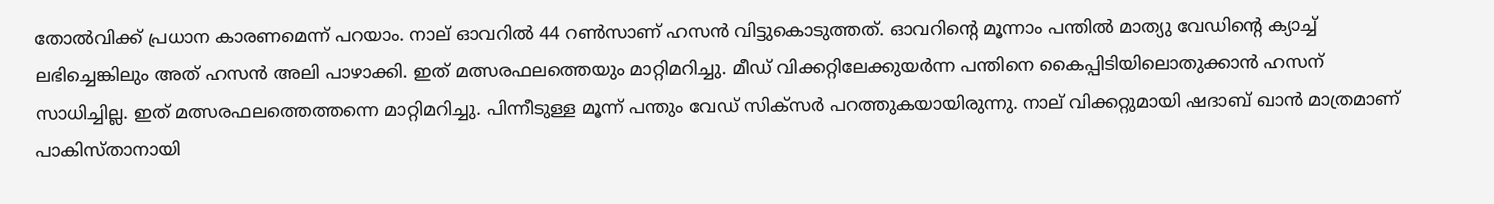തോല്‍വിക്ക് പ്രധാന കാരണമെന്ന് പറയാം. നാല് ഓവറില്‍ 44 റണ്‍സാണ് ഹസന്‍ വിട്ടുകൊടുത്തത്. ഓവറിന്റെ മൂന്നാം പന്തില്‍ മാത്യു വേഡിന്റെ ക്യാച്ച് ലഭിച്ചെങ്കിലും അത് ഹസന്‍ അലി പാഴാക്കി. ഇത് മത്സരഫലത്തെയും മാറ്റിമറിച്ചു. മീഡ് വിക്കറ്റിലേക്കുയര്‍ന്ന പന്തിനെ കൈപ്പിടിയിലൊതുക്കാന്‍ ഹസന് സാധിച്ചില്ല. ഇത് മത്സരഫലത്തെത്തന്നെ മാറ്റിമറിച്ചു. പിന്നീടുള്ള മൂന്ന് പന്തും വേഡ് സിക്‌സര്‍ പറത്തുകയായിരുന്നു. നാല് വിക്കറ്റുമായി ഷദാബ് ഖാന്‍ മാത്രമാണ് പാകിസ്താനായി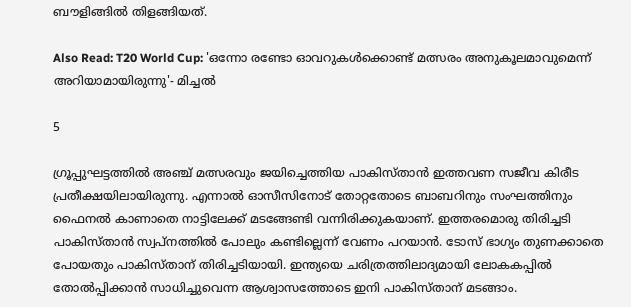ബൗളിങ്ങില്‍ തിളങ്ങിയത്.

Also Read: T20 World Cup: 'ഒന്നോ രണ്ടോ ഓവറുകള്‍ക്കൊണ്ട് മത്സരം അനുകൂലമാവുമെന്ന് അറിയാമായിരുന്നു'- മിച്ചല്‍

5

ഗ്രൂപ്പുഘട്ടത്തില്‍ അഞ്ച് മത്സരവും ജയിച്ചെത്തിയ പാകിസ്താന്‍ ഇത്തവണ സജീവ കിരീട പ്രതീക്ഷയിലായിരുന്നു. എന്നാല്‍ ഓസീസിനോട് തോറ്റതോടെ ബാബറിനും സംഘത്തിനും ഫൈനല്‍ കാണാതെ നാട്ടിലേക്ക് മടങ്ങേണ്ടി വന്നിരിക്കുകയാണ്. ഇത്തരമൊരു തിരിച്ചടി പാകിസ്താന്‍ സ്വപ്‌നത്തില്‍ പോലും കണ്ടില്ലെന്ന് വേണം പറയാന്‍. ടോസ് ഭാഗ്യം തുണക്കാതെ പോയതും പാകിസ്താന് തിരിച്ചടിയായി. ഇന്ത്യയെ ചരിത്രത്തിലാദ്യമായി ലോകകപ്പില്‍ തോല്‍പ്പിക്കാന്‍ സാധിച്ചുവെന്ന ആശ്വാസത്തോടെ ഇനി പാകിസ്താന് മടങ്ങാം.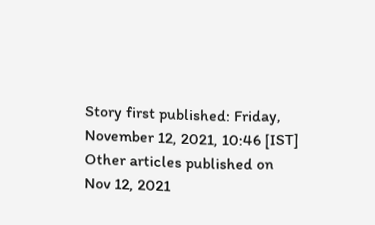Story first published: Friday, November 12, 2021, 10:46 [IST]
Other articles published on Nov 12, 2021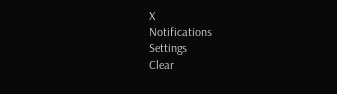X
Notifications
Settings
Clear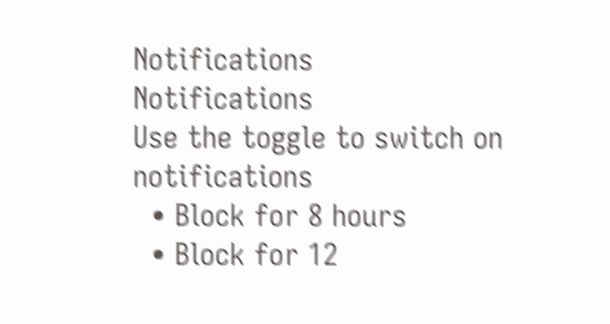Notifications
Notifications
Use the toggle to switch on notifications
  • Block for 8 hours
  • Block for 12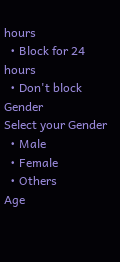hours
  • Block for 24 hours
  • Don't block
Gender
Select your Gender
  • Male
  • Female
  • Others
Age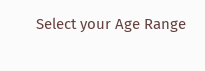Select your Age Range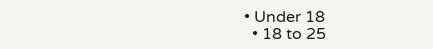• Under 18
  • 18 to 25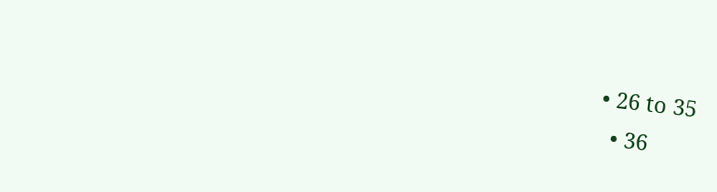• 26 to 35
  • 36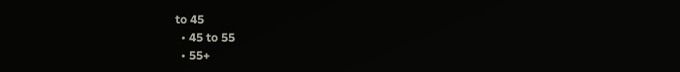to 45
  • 45 to 55
  • 55+